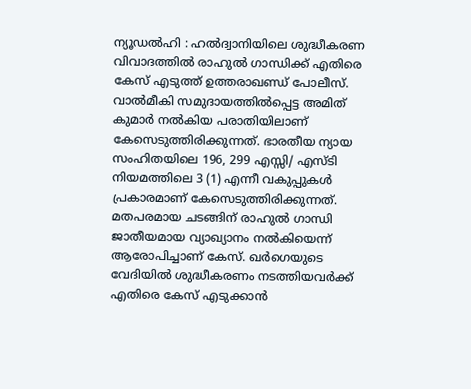ന്യൂഡൽഹി : ഹൽദ്വാനിയിലെ ശുദ്ധീകരണ വിവാദത്തിൽ രാഹുൽ ഗാന്ധിക്ക് എതിരെ കേസ് എടുത്ത് ഉത്തരാഖണ്ഡ് പോലീസ്. വാൽമീകി സമുദായത്തിൽപ്പെട്ട അമിത് കുമാർ നൽകിയ പരാതിയിലാണ് കേസെടുത്തിരിക്കുന്നത്. ഭാരതീയ ന്യായ സംഹിതയിലെ 196, 299 എസ്സി/ എസ്ടി നിയമത്തിലെ 3 (1) എന്നീ വകുപ്പുകൾ പ്രകാരമാണ് കേസെടുത്തിരിക്കുന്നത്.
മതപരമായ ചടങ്ങിന് രാഹുൽ ഗാന്ധി ജാതീയമായ വ്യാഖ്യാനം നൽകിയെന്ന് ആരോപിച്ചാണ് കേസ്. ഖർഗെയുടെ വേദിയിൽ ശുദ്ധീകരണം നടത്തിയവർക്ക് എതിരെ കേസ് എടുക്കാൻ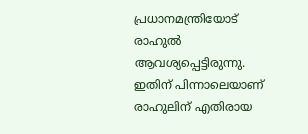പ്രധാനമന്ത്രിയോട് രാഹുൽ ആവശ്യപ്പെട്ടിരുന്നു. ഇതിന് പിന്നാലെയാണ് രാഹുലിന് എതിരായ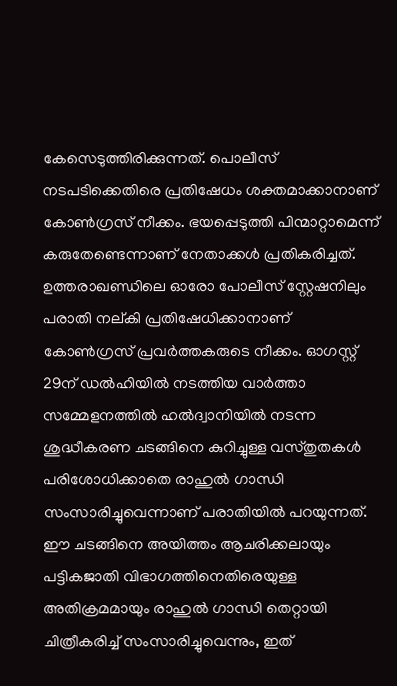കേസെടുത്തിരിക്കുന്നത്. പൊലീസ് നടപടിക്കെതിരെ പ്രതിഷേധം ശക്തമാക്കാനാണ് കോൺഗ്രസ് നീക്കം. ഭയപ്പെടുത്തി പിന്മാറ്റാമെന്ന് കരുതേണ്ടെന്നാണ് നേതാക്കൾ പ്രതികരിച്ചത്.
ഉത്തരാഖണ്ഡിലെ ഓരോ പോലീസ് സ്റ്റേഷനിലും പരാതി നല്കി പ്രതിഷേധിക്കാനാണ് കോൺഗ്രസ് പ്രവർത്തകരുടെ നീക്കം. ഓഗസ്റ്റ് 29ന് ഡൽഹിയിൽ നടത്തിയ വാർത്താ സമ്മേളനത്തിൽ ഹൽദ്വാനിയിൽ നടന്ന ശുദ്ധീകരണ ചടങ്ങിനെ കുറിച്ചുള്ള വസ്തുതകൾ പരിശോധിക്കാതെ രാഹുൽ ഗാന്ധി സംസാരിച്ചുവെന്നാണ് പരാതിയിൽ പറയുന്നത്. ഈ ചടങ്ങിനെ അയിത്തം ആചരിക്കലായും പട്ടികജാതി വിഭാഗത്തിനെതിരെയുള്ള അതിക്രമമായും രാഹുൽ ഗാന്ധി തെറ്റായി ചിത്രീകരിച്ച് സംസാരിച്ചുവെന്നും, ഇത്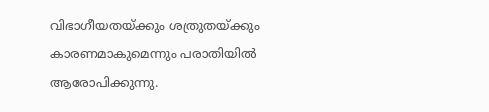വിഭാഗീയതയ്ക്കും ശത്രുതയ്ക്കും കാരണമാകുമെന്നും പരാതിയിൽ ആരോപിക്കുന്നു.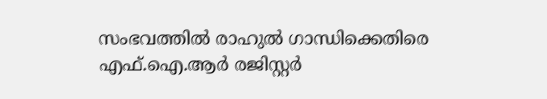സംഭവത്തിൽ രാഹുൽ ഗാന്ധിക്കെതിരെ എഫ്.ഐ.ആർ രജിസ്റ്റർ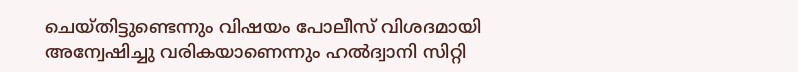ചെയ്തിട്ടുണ്ടെന്നും വിഷയം പോലീസ് വിശദമായി അന്വേഷിച്ചു വരികയാണെന്നും ഹൽദ്വാനി സിറ്റി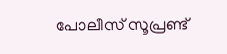പോലീസ് സൂപ്രണ്ട്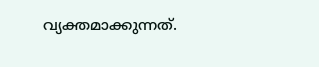വ്യക്തമാക്കുന്നത്.